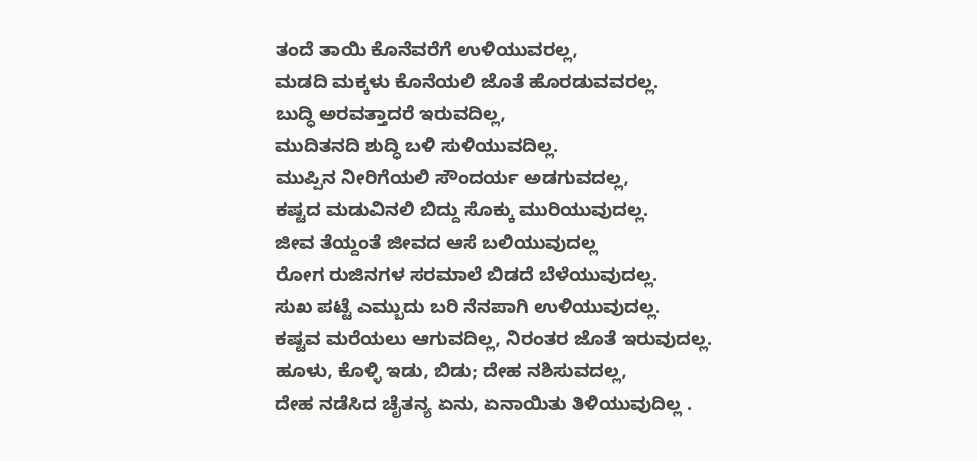ತಂದೆ ತಾಯಿ ಕೊನೆವರೆಗೆ ಉಳಿಯುವರಲ್ಲ,
ಮಡದಿ ಮಕ್ಕಳು ಕೊನೆಯಲಿ ಜೊತೆ ಹೊರಡುವವರಲ್ಲ.
ಬುದ್ಧಿ ಅರವತ್ತಾದರೆ ಇರುವದಿಲ್ಲ,
ಮುದಿತನದಿ ಶುದ್ಧಿ ಬಳಿ ಸುಳಿಯುವದಿಲ್ಲ.
ಮುಪ್ಪಿನ ನೀರಿಗೆಯಲಿ ಸೌಂದರ್ಯ ಅಡಗುವದಲ್ಲ,
ಕಷ್ಟದ ಮಡುವಿನಲಿ ಬಿದ್ದು ಸೊಕ್ಕು ಮುರಿಯುವುದಲ್ಲ.
ಜೀವ ತೆಯ್ದಂತೆ ಜೀವದ ಆಸೆ ಬಲಿಯುವುದಲ್ಲ
ರೋಗ ರುಜಿನಗಳ ಸರಮಾಲೆ ಬಿಡದೆ ಬೆಳೆಯುವುದಲ್ಲ.
ಸುಖ ಪಟ್ಟೆ ಎಮ್ಬುದು ಬರಿ ನೆನಪಾಗಿ ಉಳಿಯುವುದಲ್ಲ.
ಕಷ್ಟವ ಮರೆಯಲು ಆಗುವದಿಲ್ಲ, ನಿರಂತರ ಜೊತೆ ಇರುವುದಲ್ಲ.
ಹೂಳು, ಕೊಳ್ಳಿ ಇಡು, ಬಿಡು; ದೇಹ ನಶಿಸುವದಲ್ಲ,
ದೇಹ ನಡೆಸಿದ ಚೈತನ್ಯ ಏನು, ಏನಾಯಿತು ತಿಳಿಯುವುದಿಲ್ಲ .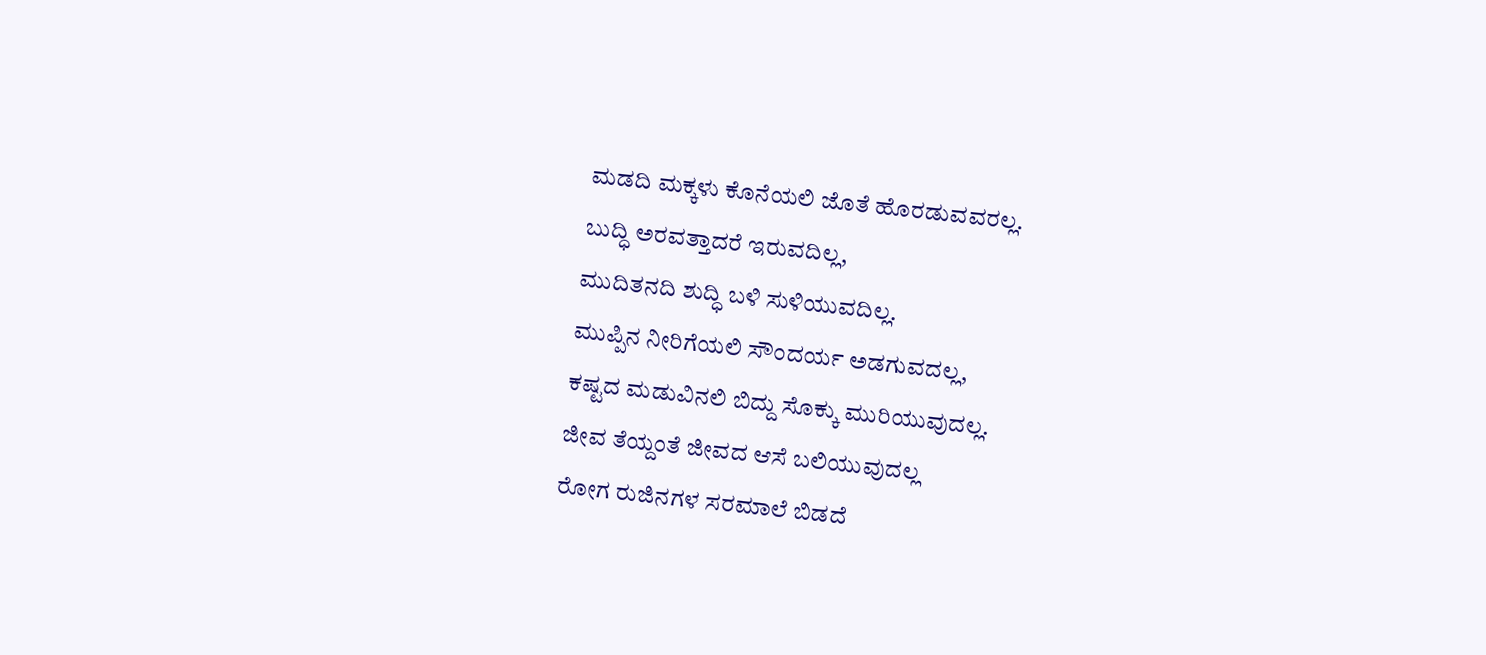ಮಡದಿ ಮಕ್ಕಳು ಕೊನೆಯಲಿ ಜೊತೆ ಹೊರಡುವವರಲ್ಲ.
ಬುದ್ಧಿ ಅರವತ್ತಾದರೆ ಇರುವದಿಲ್ಲ,
ಮುದಿತನದಿ ಶುದ್ಧಿ ಬಳಿ ಸುಳಿಯುವದಿಲ್ಲ.
ಮುಪ್ಪಿನ ನೀರಿಗೆಯಲಿ ಸೌಂದರ್ಯ ಅಡಗುವದಲ್ಲ,
ಕಷ್ಟದ ಮಡುವಿನಲಿ ಬಿದ್ದು ಸೊಕ್ಕು ಮುರಿಯುವುದಲ್ಲ.
ಜೀವ ತೆಯ್ದಂತೆ ಜೀವದ ಆಸೆ ಬಲಿಯುವುದಲ್ಲ
ರೋಗ ರುಜಿನಗಳ ಸರಮಾಲೆ ಬಿಡದೆ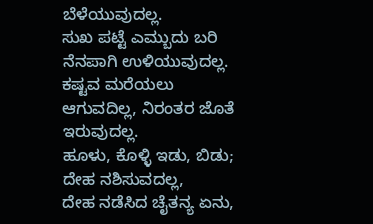ಬೆಳೆಯುವುದಲ್ಲ.
ಸುಖ ಪಟ್ಟೆ ಎಮ್ಬುದು ಬರಿ ನೆನಪಾಗಿ ಉಳಿಯುವುದಲ್ಲ.
ಕಷ್ಟವ ಮರೆಯಲು ಆಗುವದಿಲ್ಲ, ನಿರಂತರ ಜೊತೆ ಇರುವುದಲ್ಲ.
ಹೂಳು, ಕೊಳ್ಳಿ ಇಡು, ಬಿಡು; ದೇಹ ನಶಿಸುವದಲ್ಲ,
ದೇಹ ನಡೆಸಿದ ಚೈತನ್ಯ ಏನು,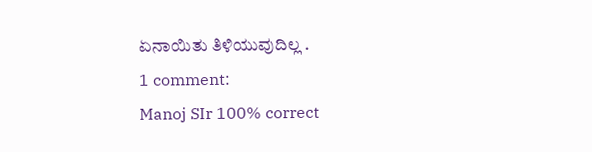ಏನಾಯಿತು ತಿಳಿಯುವುದಿಲ್ಲ .
1 comment:
Manoj SIr 100% correct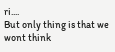ri....
But only thing is that we wont think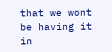that we wont be having it in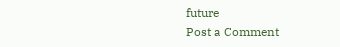future
Post a Comment